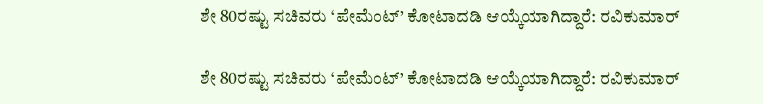ಶೇ 80ರಷ್ಟು ಸಚಿವರು ‘ಪೇಮೆಂಟ್‌’ ಕೋಟಾದಡಿ ಆಯ್ಕೆಯಾಗಿದ್ದಾರೆ: ರವಿಕುಮಾರ್‌

ಶೇ 80ರಷ್ಟು ಸಚಿವರು ‘ಪೇಮೆಂಟ್‌’ ಕೋಟಾದಡಿ ಆಯ್ಕೆಯಾಗಿದ್ದಾರೆ: ರವಿಕುಮಾರ್‌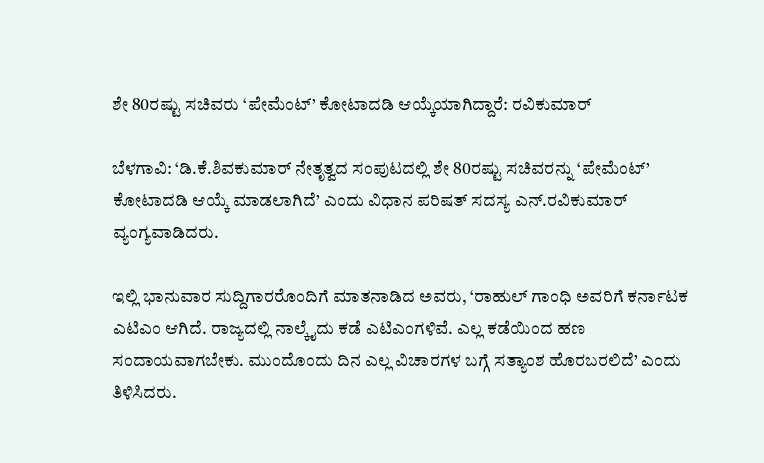ಶೇ 80ರಷ್ಟು ಸಚಿವರು ‘ಪೇಮೆಂಟ್‌’ ಕೋಟಾದಡಿ ಆಯ್ಕೆಯಾಗಿದ್ದಾರೆ: ರವಿಕುಮಾರ್‌

ಬೆಳಗಾವಿ: ‘ಡಿ.ಕೆ.ಶಿವಕುಮಾರ್‌ ನೇತೃತ್ವದ ಸಂಪುಟದಲ್ಲಿ ಶೇ 80ರಷ್ಟು ಸಚಿವರನ್ನು ‘ಪೇಮೆಂಟ್’ ಕೋಟಾದಡಿ ಆಯ್ಕೆ ಮಾಡಲಾಗಿದೆ’ ಎಂದು ವಿಧಾನ ಪರಿಷತ್ ಸದಸ್ಯ ಎನ್.ರವಿಕುಮಾರ್ ವ್ಯಂಗ್ಯವಾಡಿದರು.

ಇಲ್ಲಿ ಭಾನುವಾರ ಸುದ್ದಿಗಾರರೊಂದಿಗೆ ಮಾತನಾಡಿದ ಅವರು, ‘ರಾಹುಲ್‌ ಗಾಂಧಿ ಅವರಿಗೆ ಕರ್ನಾಟಕ ಎಟಿಎಂ ಆಗಿದೆ. ರಾಜ್ಯದಲ್ಲಿ ನಾಲ್ಕೈದು ಕಡೆ ಎಟಿಎಂಗಳಿವೆ. ಎಲ್ಲ ಕಡೆಯಿಂದ ಹಣ ಸಂದಾಯವಾಗಬೇಕು. ಮುಂದೊಂದು ದಿನ ಎಲ್ಲ ವಿಚಾರಗಳ ಬಗ್ಗೆ ಸತ್ಯಾಂಶ ಹೊರಬರಲಿದೆ’ ಎಂದು ತಿಳಿಸಿದರು.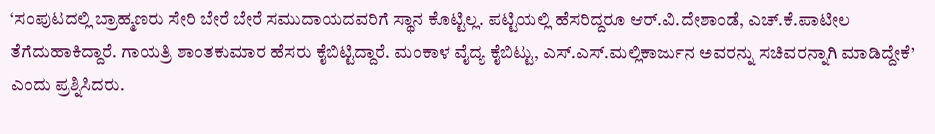‘ಸಂಪುಟದಲ್ಲಿ ಬ್ರಾಹ್ಮಣರು ಸೇರಿ ಬೇರೆ ಬೇರೆ ಸಮುದಾಯದವರಿಗೆ ಸ್ಥಾನ ಕೊಟ್ಟಿಲ್ಲ. ಪಟ್ಟಿಯಲ್ಲಿ ಹೆಸರಿದ್ದರೂ ಆರ್‌.ವಿ.ದೇಶಾಂಡೆ, ಎಚ್.ಕೆ.ಪಾಟೀಲ ತೆಗೆದುಹಾಕಿದ್ದಾರೆ. ಗಾಯತ್ರಿ ಶಾಂತಕುಮಾರ ಹೆಸರು ಕೈಬಿಟ್ಟಿದ್ದಾರೆ. ಮಂಕಾಳ ವೈದ್ಯ ಕೈಬಿಟ್ಟು, ಎಸ್.ಎಸ್.ಮಲ್ಲಿಕಾರ್ಜುನ ಅವರನ್ನು ಸಚಿವರನ್ನಾಗಿ ಮಾಡಿದ್ದೇಕೆ’ ಎಂದು ಪ್ರಶ್ನಿಸಿದರು.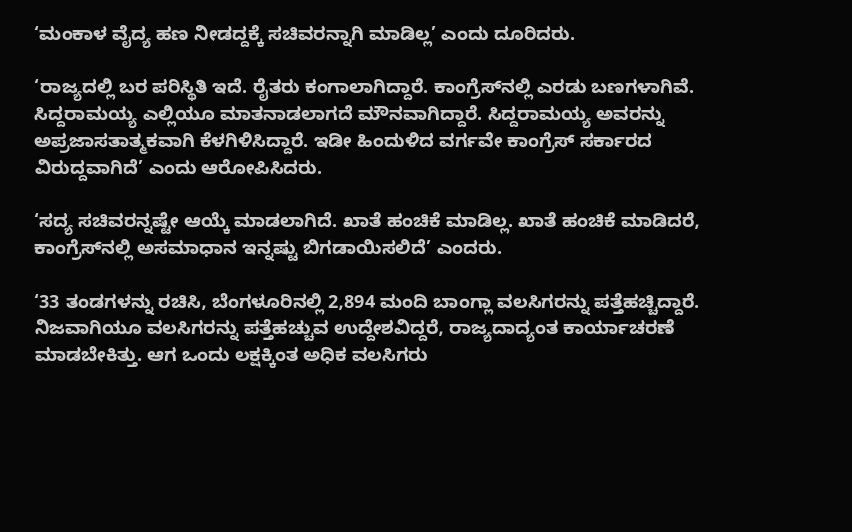‘ಮಂಕಾಳ ವೈದ್ಯ ಹಣ ನೀಡದ್ದಕ್ಕೆ ಸಚಿವರನ್ನಾಗಿ ಮಾಡಿಲ್ಲ’ ಎಂದು ದೂರಿದರು.

‘ರಾಜ್ಯದಲ್ಲಿ ಬರ ಪರಿಸ್ಥಿತಿ ಇದೆ. ರೈತರು ಕಂಗಾಲಾಗಿದ್ದಾರೆ. ಕಾಂಗ್ರೆಸ್‌ನಲ್ಲಿ ಎರಡು ಬಣಗಳಾಗಿವೆ. ಸಿದ್ದರಾಮಯ್ಯ ಎಲ್ಲಿಯೂ ಮಾತನಾಡಲಾಗದೆ ಮೌನವಾಗಿದ್ದಾರೆ. ಸಿದ್ದರಾಮಯ್ಯ ಅವರನ್ನು ಅಪ್ರಜಾಸತಾತ್ಮಕವಾಗಿ ಕೆಳಗಿಳಿಸಿದ್ದಾರೆ. ಇಡೀ ಹಿಂದುಳಿದ ವರ್ಗವೇ ಕಾಂಗ್ರೆಸ್ ಸರ್ಕಾರದ ವಿರುದ್ದವಾಗಿದೆ’ ಎಂದು ಆರೋಪಿಸಿದರು.

‘ಸದ್ಯ ಸಚಿವರನ್ನಷ್ಟೇ ಆಯ್ಕೆ ಮಾಡಲಾಗಿದೆ. ಖಾತೆ ಹಂಚಿಕೆ ಮಾಡಿಲ್ಲ. ಖಾತೆ ಹಂಚಿಕೆ ಮಾಡಿದರೆ, ಕಾಂಗ್ರೆಸ್‌ನಲ್ಲಿ ಅಸಮಾಧಾನ ಇನ್ನಷ್ಟು ಬಿಗಡಾಯಿಸಲಿದೆ’ ಎಂದರು.

‘33 ತಂಡಗಳನ್ನು ರಚಿಸಿ, ಬೆಂಗಳೂರಿನಲ್ಲಿ 2,894 ಮಂದಿ ಬಾಂಗ್ಲಾ ವಲಸಿಗರನ್ನು ಪತ್ತೆಹಚ್ಚಿದ್ದಾರೆ. ನಿಜವಾಗಿಯೂ ವಲಸಿಗರನ್ನು ಪತ್ತೆಹಚ್ಚುವ ಉದ್ದೇಶವಿದ್ದರೆ, ರಾಜ್ಯದಾದ್ಯಂತ ಕಾರ್ಯಾಚರಣೆ ಮಾಡಬೇಕಿತ್ತು. ಆಗ ಒಂದು ಲಕ್ಷಕ್ಕಿಂತ ಅಧಿಕ ವಲಸಿಗರು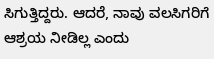ಸಿಗುತ್ತಿದ್ದರು. ಆದರೆ, ನಾವು ವಲಸಿಗರಿಗೆ ಆಶ್ರಯ ನೀಡಿಲ್ಲ ಎಂದು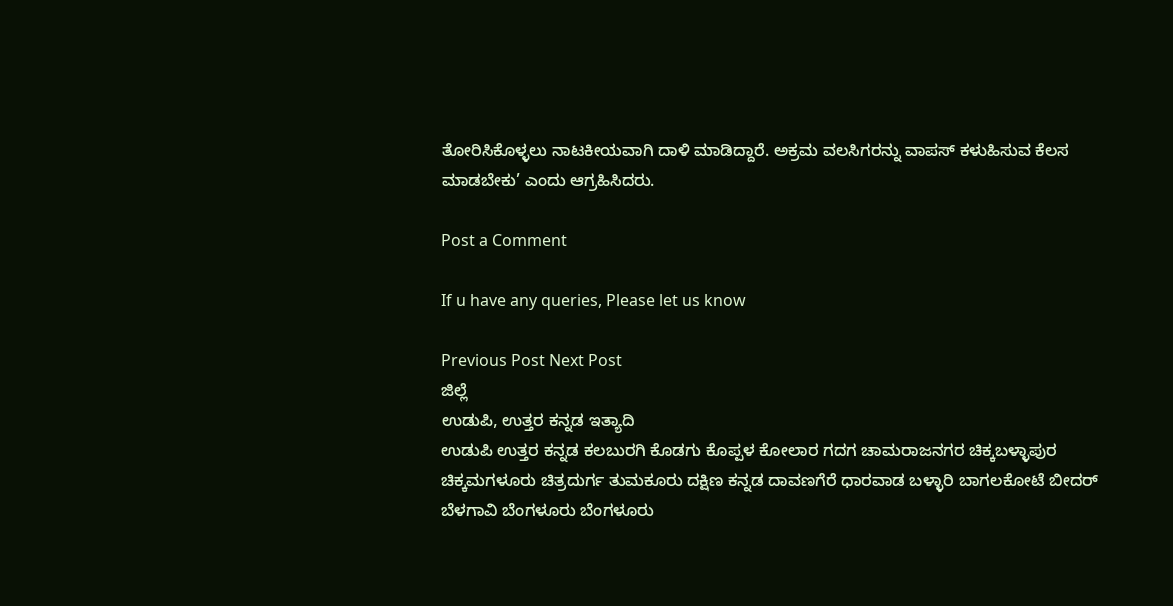ತೋರಿಸಿಕೊಳ್ಳಲು ನಾಟಕೀಯವಾಗಿ ದಾಳಿ ಮಾಡಿದ್ದಾರೆ. ಅಕ್ರಮ ವಲಸಿಗರನ್ನು ವಾಪಸ್ ಕಳುಹಿಸುವ ಕೆಲಸ ಮಾಡಬೇಕು’ ಎಂದು ಆಗ್ರಹಿಸಿದರು.

Post a Comment

If u have any queries, Please let us know

Previous Post Next Post
ಜಿಲ್ಲೆ
ಉಡುಪಿ, ಉತ್ತರ ಕನ್ನಡ ಇತ್ಯಾದಿ
ಉಡುಪಿ ಉತ್ತರ ಕನ್ನಡ ಕಲಬುರಗಿ ಕೊಡಗು ಕೊಪ್ಪಳ ಕೋಲಾರ ಗದಗ ಚಾಮರಾಜನಗರ ಚಿಕ್ಕಬಳ್ಳಾಪುರ
ಚಿಕ್ಕಮಗಳೂರು ಚಿತ್ರದುರ್ಗ ತುಮಕೂರು ದಕ್ಷಿಣ ಕನ್ನಡ ದಾವಣಗೆರೆ ಧಾರವಾಡ ಬಳ್ಳಾರಿ ಬಾಗಲಕೋಟೆ ಬೀದರ್
ಬೆಳಗಾವಿ ಬೆಂಗಳೂರು ಬೆಂಗಳೂರು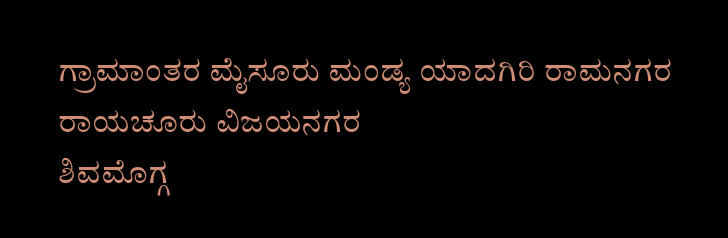ಗ್ರಾಮಾಂತರ ಮೈಸೂರು ಮಂಡ್ಯ ಯಾದಗಿರಿ ರಾಮನಗರ ರಾಯಚೂರು ವಿಜಯನಗರ
ಶಿವಮೊಗ್ಗ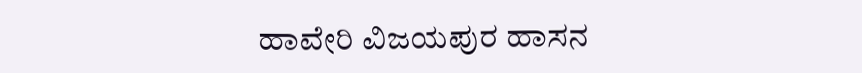ಹಾವೇರಿ ವಿಜಯಪುರ ಹಾಸನ